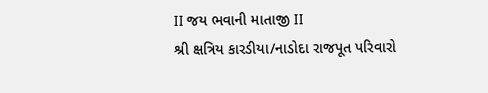II જય ભવાની માતાજી II
શ્રી ક્ષત્રિય કારડીયા/નાડોદા રાજપૂત પરિવારો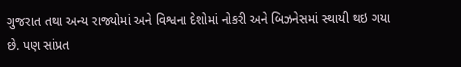ગુજરાત તથા અન્ય રાજ્યોમાં અને વિશ્વના દેશોમાં નોકરી અને બિઝનેસમાં સ્થાયી થઇ ગયા છે. પણ સાંપ્રત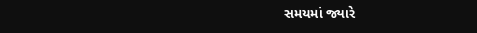સમયમાં જ્યારે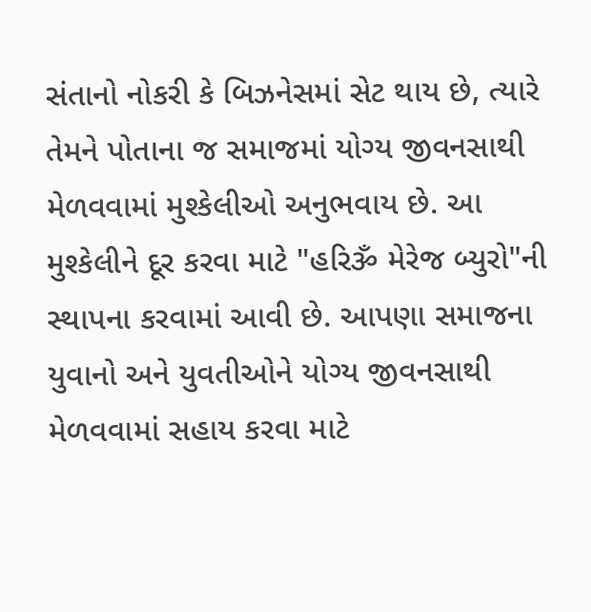સંતાનો નોકરી કે બિઝનેસમાં સેટ થાય છે, ત્યારે તેમને પોતાના જ સમાજમાં યોગ્ય જીવનસાથી મેળવવામાં મુશ્કેલીઓ અનુભવાય છે. આ મુશ્કેલીને દૂર કરવા માટે "હરિૐ મેરેજ બ્યુરો"ની સ્થાપના કરવામાં આવી છે. આપણા સમાજના યુવાનો અને યુવતીઓને યોગ્ય જીવનસાથી મેળવવામાં સહાય કરવા માટે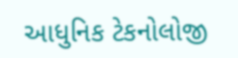આધુનિક ટેકનોલોજી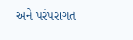અને પરંપરાગત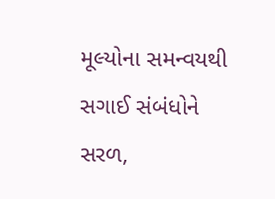મૂલ્યોના સમન્વયથી સગાઈ સંબંધોને સરળ,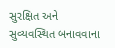સુરક્ષિત અને સુવ્યવસ્થિત બનાવવાના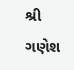શ્રી ગણેશ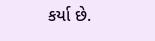કર્યા છે.